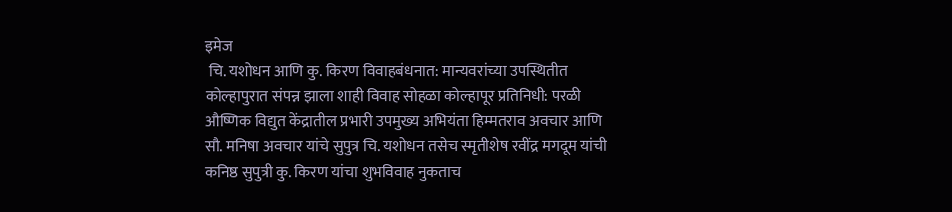इमेज
 चि. यशोधन आणि कु. किरण विवाहबंधनात: मान्यवरांच्या उपस्थितीत कोल्हापुरात संपन्न झाला शाही विवाह सोहळा कोल्हापूर प्रतिनिधी: परळी औष्णिक विद्युत केंद्रातील प्रभारी उपमुख्य अभियंता हिम्मतराव अवचार आणि सौ. मनिषा अवचार यांचे सुपुत्र चि. यशोधन तसेच स्मृतीशेष रवींद्र मगदूम यांची कनिष्ठ सुपुत्री कु. किरण यांचा शुभविवाह नुकताच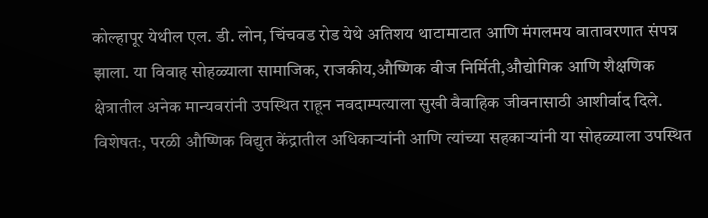कोल्हापूर येथील एल. डी. लोन, चिंचवड रोड येथे अतिशय थाटामाटात आणि मंगलमय वातावरणात संपन्न झाला. या विवाह सोहळ्याला सामाजिक, राजकीय,औष्णिक वीज निर्मिती,औद्योगिक आणि शैक्षणिक क्षेत्रातील अनेक मान्यवरांनी उपस्थित राहून नवदाम्पत्याला सुखी वैवाहिक जीवनासाठी आशीर्वाद दिले. विशेषतः, परळी औष्णिक विद्युत केंद्रातील अधिकाऱ्यांनी आणि त्यांच्या सहकाऱ्यांनी या सोहळ्याला उपस्थित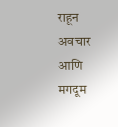राहून अवचार आणि मगदूम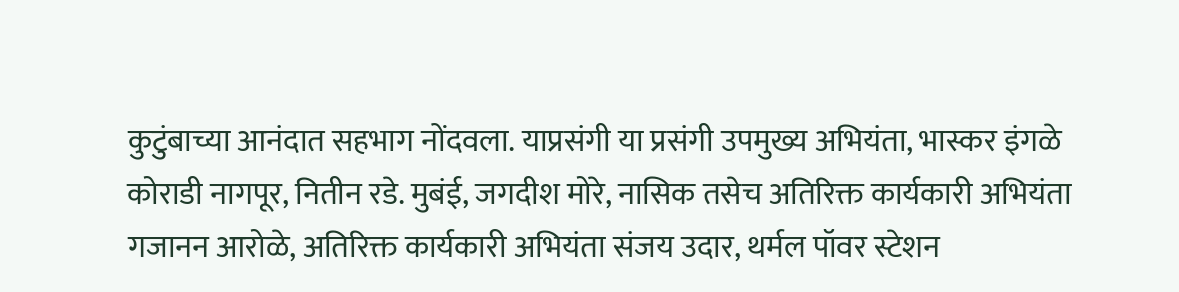कुटुंबाच्या आनंदात सहभाग नोंदवला. याप्रसंगी या प्रसंगी उपमुख्य अभियंता, भास्कर इंगळे कोराडी नागपूर, नितीन रडे. मुबंई, जगदीश मोरे, नासिक तसेच अतिरिक्त कार्यकारी अभियंता गजानन आरोळे, अतिरिक्त कार्यकारी अभियंता संजय उदार, थर्मल पॉवर स्टेशन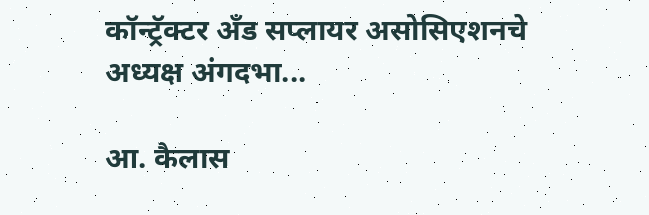कॉन्ट्रॅक्टर अँड सप्लायर असोसिएशनचे अध्यक्ष अंगदभा...

आ. कैलास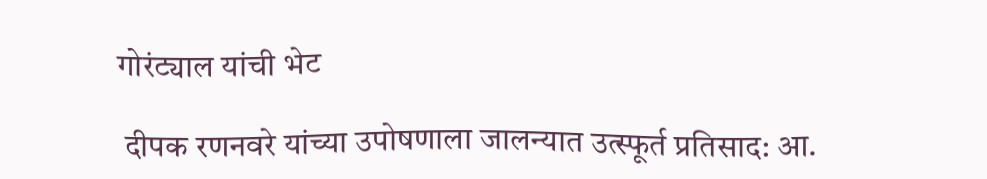गोरंट्याल यांची भेट

 दीपक रणनवरे यांच्या उपोषणाला जालन्यात उत्स्फूर्त प्रतिसाद: आ.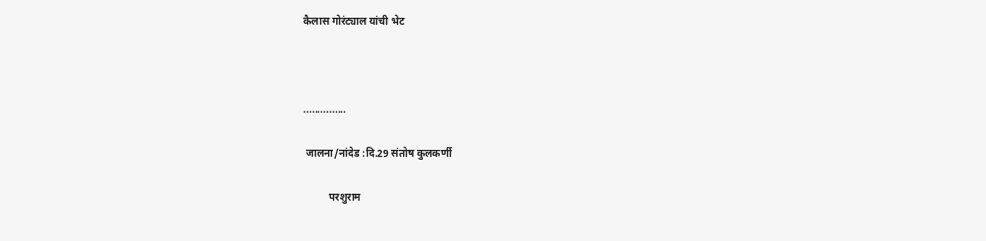कैलास गोरंट्याल यांची भेट



...............

 जालना/नांदेड :दि.29 संतोष कुलकर्णी

          परशुराम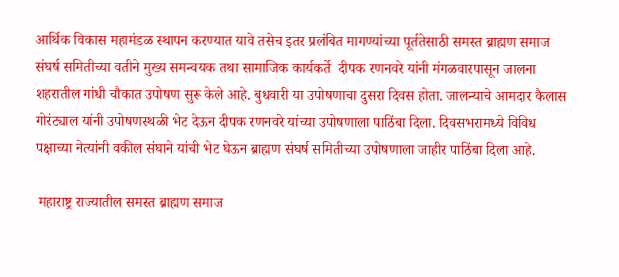आर्थिक विकास महामंडळ स्थापन करण्यात यावे तसेच इतर प्रलंबित मागण्यांच्या पूर्ततेसाठी समस्त ब्राह्मण समाज संघर्ष समितीच्या वतीने मुख्य समन्वयक तथा सामाजिक कार्यकर्ते  दीपक रणनवरे यांनी मंगळवारपासून जालना शहरातील गांधी चौकात उपोषण सुरू केले आहे. बुधवारी या उपोषणाचा दुसरा दिवस होता. जालन्याचे आमदार कैलास गोरंट्याल यांनी उपोषणस्थळी भेट देऊन दीपक रणनवरे यांच्या उपोषणाला पाठिंबा दिला. दिवसभरामध्ये विविध पक्षाच्या नेत्यांनी वकील संघाने यांची भेट घेऊन ब्राह्मण संघर्ष समितीच्या उपोषणाला जाहीर पाठिंबा दिला आहे.

 महाराष्ट्र राज्यातील समस्त ब्राह्मण समाज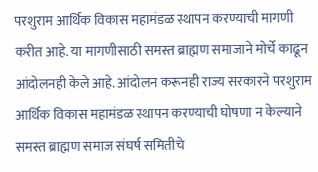परशुराम आर्थिक विकास महामंडळ स्थापन करण्याची मागणी करीत आहे. या मागणीसाठी समस्त ब्राह्मण समाजाने मोर्चे काढून आंदोलनही केले आहे. आंदोलन करूनही राज्य सरकारने परशुराम आर्थिक विकास महामंडळ स्थापन करण्याची घोषणा न केल्याने समस्त ब्राह्मण समाज संघर्ष समितीचे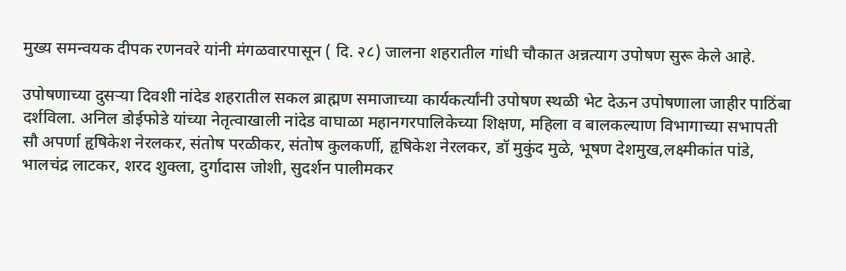मुख्य समन्वयक दीपक रणनवरे यांनी मंगळवारपासून ( दि. २८) जालना शहरातील गांधी चौकात अन्नत्याग उपोषण सुरू केले आहे.

उपोषणाच्या दुसऱ्या दिवशी नांदेड शहरातील सकल ब्राह्मण समाजाच्या कार्यकर्त्यांनी उपोषण स्थळी भेट देऊन उपोषणाला जाहीर पाठिंबा दर्शविला. अनिल डोईफोडे यांच्या नेतृत्वाखाली नांदेड वाघाळा महानगरपालिकेच्या शिक्षण, महिला व बालकल्याण विभागाच्या सभापती सौ अपर्णा हृषिकेश नेरलकर, संतोष परळीकर, संतोष कुलकर्णी, हृषिकेश नेरलकर, डॉ मुकुंद मुळे, भूषण देशमुख,लक्ष्मीकांत पांडे, भालचंद्र लाटकर, शरद शुक्ला, दुर्गादास जोशी, सुदर्शन पालीमकर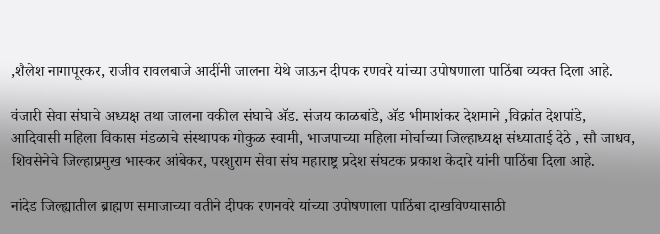,शैलेश नागापूरकर, राजीव रावलबाजे आदींनी जालना येथे जाऊन दीपक रणवरे यांच्या उपोषणाला पाठिंबा व्यक्त दिला आहे.

वंजारी सेवा संघाचे अध्यक्ष तथा जालना वकील संघाचे ॲड. संजय काळबांडे, ॲड भीमाशंकर देशमाने ,विक्रांत देशपांडे, आदिवासी महिला विकास मंडळाचे संस्थापक गोकुळ स्वामी, भाजपाच्या महिला मोर्चाच्या जिल्हाध्यक्ष संध्याताई देठे , सौ जाधव, शिवसेनेचे जिल्हाप्रमुख भास्कर आंबेकर, परशुराम सेवा संघ महाराष्ट्र प्रदेश संघटक प्रकाश केदारे यांनी पाठिंबा दिला आहे.

नांदेड जिल्ह्यातील ब्राह्मण समाजाच्या वतीने दीपक रणनवरे यांच्या उपोषणाला पाठिंबा दाखविण्यासाठी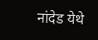नांदेड येथे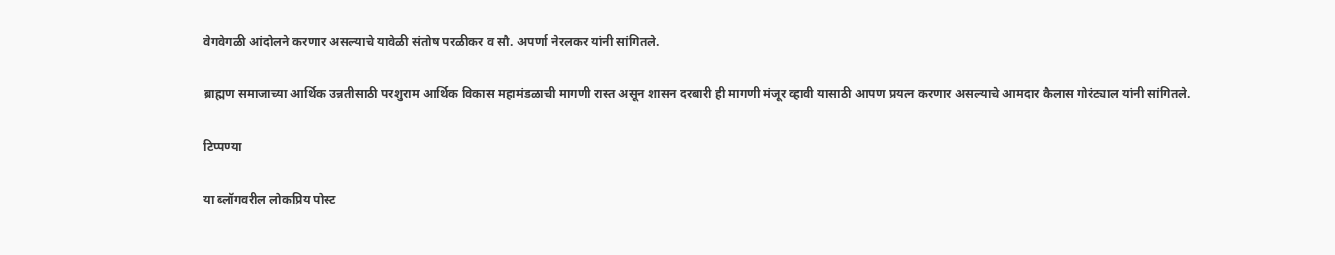वेगवेगळी आंदोलने करणार असल्याचे यावेळी संतोष परळीकर व सौ. अपर्णा नेरलकर यांनी सांगितले.

ब्राह्मण समाजाच्या आर्थिक उन्नतीसाठी परशुराम आर्थिक विकास महामंडळाची मागणी रास्त असून शासन दरबारी ही मागणी मंजूर व्हावी यासाठी आपण प्रयत्न करणार असल्याचे आमदार कैलास गोरंट्याल यांनी सांगितले.

टिप्पण्या

या ब्लॉगवरील लोकप्रिय पोस्ट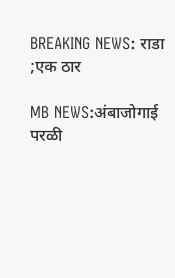BREAKING NEWS: राडा ;एक ठार

MB NEWS:अंबाजोगाई परळी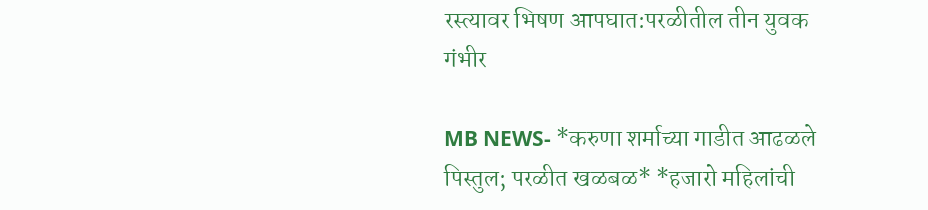रस्त्यावर भिषण आपघात:परळीतील तीन युवक गंभीर

MB NEWS- *करुणा शर्माच्या गाडीत आढळले पिस्तुल; परळीत खळबळ* *हजारो महिलांची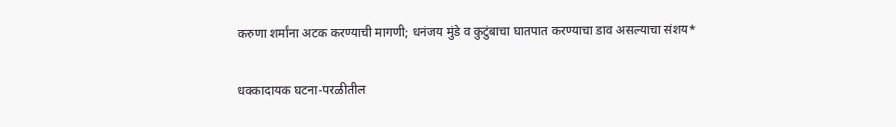करुणा शर्मांना अटक करण्याची मागणी; धनंजय मुंडे व कुटुंबाचा घातपात करण्याचा डाव असल्याचा संशय*

धक्कादायक घटना-परळीतील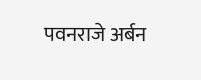पवनराजे अर्बन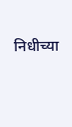निधीच्या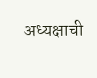अध्यक्षाची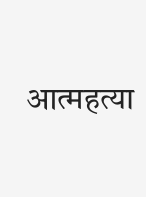आत्महत्या